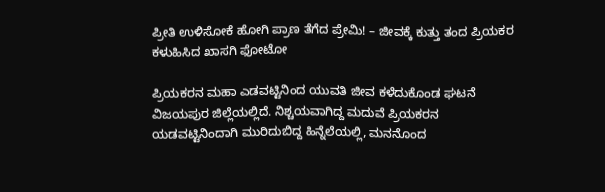ಪ್ರೀತಿ ಉಳಿಸೋಕೆ ಹೋಗಿ ಪ್ರಾಣ ತೆಗೆದ ಪ್ರೇಮಿ! – ಜೀವಕ್ಕೆ ಕುತ್ತು ತಂದ ಪ್ರಿಯಕರ ಕಳುಹಿಸಿದ ಖಾಸಗಿ ಫೋಟೋ

ಪ್ರಿಯಕರನ ಮಹಾ ಎಡವಟ್ಟಿನಿಂದ ಯುವತಿ ಜೀವ ಕಳೆದುಕೊಂಡ ಘಟನೆ ವಿಜಯಪುರ ಜಿಲ್ಲೆಯಲ್ಲಿದೆ. ನಿಶ್ಚಯವಾಗಿದ್ದ ಮದುವೆ ಪ್ರಿಯಕರನ ಯಡವಟ್ಟಿನಿಂದಾಗಿ ಮುರಿದುಬಿದ್ದ ಹಿನ್ನೆಲೆಯಲ್ಲಿ, ಮನನೊಂದ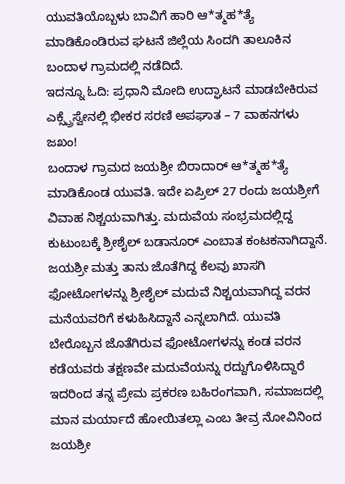ಯುವತಿಯೊಬ್ಬಳು ಬಾವಿಗೆ ಹಾರಿ ಆ*ತ್ಮಹ*ತ್ಯೆ ಮಾಡಿಕೊಂಡಿರುವ ಘಟನೆ ಜಿಲ್ಲೆಯ ಸಿಂದಗಿ ತಾಲೂಕಿನ ಬಂದಾಳ ಗ್ರಾಮದಲ್ಲಿ ನಡೆದಿದೆ.
ಇದನ್ನೂ ಓದಿ: ಪ್ರಧಾನಿ ಮೋದಿ ಉದ್ಘಾಟನೆ ಮಾಡಬೇಕಿರುವ ಎಕ್ಸ್ಪ್ರೆಸ್ವೇನಲ್ಲಿ ಭೀಕರ ಸರಣಿ ಅಪಘಾತ – 7 ವಾಹನಗಳು ಜಖಂ!
ಬಂದಾಳ ಗ್ರಾಮದ ಜಯಶ್ರೀ ಬಿರಾದಾರ್ ಆ*ತ್ಮಹ*ತ್ಯೆ ಮಾಡಿಕೊಂಡ ಯುವತಿ. ಇದೇ ಏಪ್ರಿಲ್ 27 ರಂದು ಜಯಶ್ರೀಗೆ ವಿವಾಹ ನಿಶ್ಚಯವಾಗಿತ್ತು. ಮದುವೆಯ ಸಂಭ್ರಮದಲ್ಲಿದ್ದ ಕುಟುಂಬಕ್ಕೆ ಶ್ರೀಶೈಲ್ ಬಡಾನೂರ್ ಎಂಬಾತ ಕಂಟಕನಾಗಿದ್ದಾನೆ. ಜಯಶ್ರೀ ಮತ್ತು ತಾನು ಜೊತೆಗಿದ್ದ ಕೆಲವು ಖಾಸಗಿ ಫೋಟೋಗಳನ್ನು ಶ್ರೀಶೈಲ್ ಮದುವೆ ನಿಶ್ಚಯವಾಗಿದ್ದ ವರನ ಮನೆಯವರಿಗೆ ಕಳುಹಿಸಿದ್ದಾನೆ ಎನ್ನಲಾಗಿದೆ. ಯುವತಿ ಬೇರೊಬ್ಬನ ಜೊತೆಗಿರುವ ಫೋಟೋಗಳನ್ನು ಕಂಡ ವರನ ಕಡೆಯವರು ತಕ್ಷಣವೇ ಮದುವೆಯನ್ನು ರದ್ದುಗೊಳಿಸಿದ್ದಾರೆ
ಇದರಿಂದ ತನ್ನ ಪ್ರೇಮ ಪ್ರಕರಣ ಬಹಿರಂಗವಾಗಿ, ಸಮಾಜದಲ್ಲಿ ಮಾನ ಮರ್ಯಾದೆ ಹೋಯಿತಲ್ಲಾ ಎಂಬ ತೀವ್ರ ನೋವಿನಿಂದ ಜಯಶ್ರೀ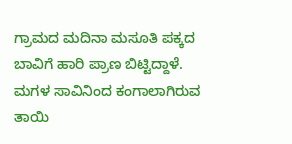ಗ್ರಾಮದ ಮದಿನಾ ಮಸೂತಿ ಪಕ್ಕದ ಬಾವಿಗೆ ಹಾರಿ ಪ್ರಾಣ ಬಿಟ್ಟಿದ್ದಾಳೆ.
ಮಗಳ ಸಾವಿನಿಂದ ಕಂಗಾಲಾಗಿರುವ ತಾಯಿ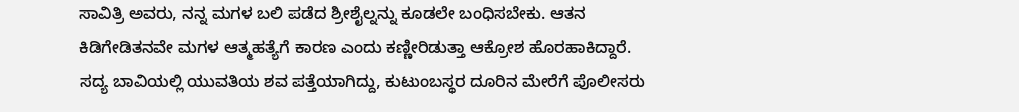ಸಾವಿತ್ರಿ ಅವರು, ನನ್ನ ಮಗಳ ಬಲಿ ಪಡೆದ ಶ್ರೀಶೈಲ್ನನ್ನು ಕೂಡಲೇ ಬಂಧಿಸಬೇಕು. ಆತನ ಕಿಡಿಗೇಡಿತನವೇ ಮಗಳ ಆತ್ಮಹತ್ಯೆಗೆ ಕಾರಣ ಎಂದು ಕಣ್ಣೀರಿಡುತ್ತಾ ಆಕ್ರೋಶ ಹೊರಹಾಕಿದ್ದಾರೆ. ಸದ್ಯ ಬಾವಿಯಲ್ಲಿ ಯುವತಿಯ ಶವ ಪತ್ತೆಯಾಗಿದ್ದು, ಕುಟುಂಬಸ್ಥರ ದೂರಿನ ಮೇರೆಗೆ ಪೊಲೀಸರು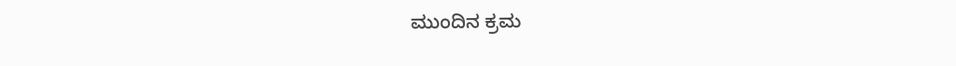ಮುಂದಿನ ಕ್ರಮ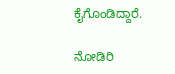ಕೈಗೊಂಡಿದ್ದಾರೆ.

ನೋಡಿರಿ